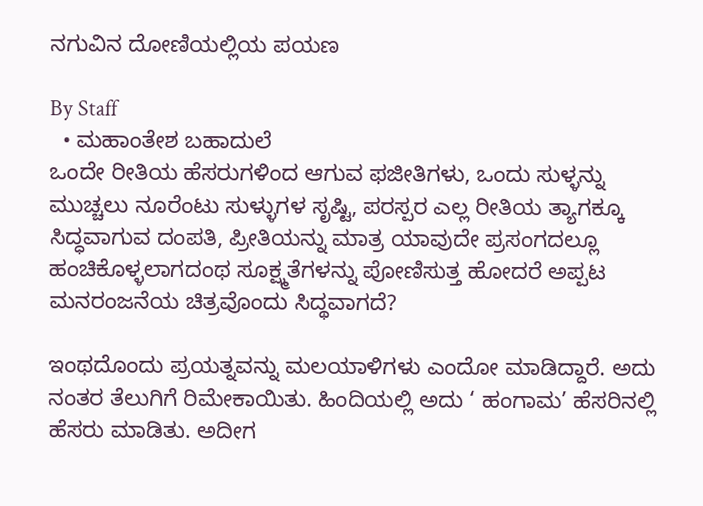ನಗುವಿನ ದೋಣಿಯಲ್ಲಿಯ ಪಯಣ

By Staff
  • ಮಹಾಂತೇಶ ಬಹಾದುಲೆ
ಒಂದೇ ರೀತಿಯ ಹೆಸರುಗಳಿಂದ ಆಗುವ ಫಜೀತಿಗಳು, ಒಂದು ಸುಳ್ಳನ್ನು ಮುಚ್ಚಲು ನೂರೆಂಟು ಸುಳ್ಳುಗಳ ಸೃಷ್ಟಿ, ಪರಸ್ಪರ ಎಲ್ಲ ರೀತಿಯ ತ್ಯಾಗಕ್ಕೂ ಸಿದ್ಧವಾಗುವ ದಂಪತಿ, ಪ್ರೀತಿಯನ್ನು ಮಾತ್ರ ಯಾವುದೇ ಪ್ರಸಂಗದಲ್ಲೂ ಹಂಚಿಕೊಳ್ಳಲಾಗದಂಥ ಸೂಕ್ಷ್ಮತೆಗಳನ್ನು ಪೋಣಿಸುತ್ತ ಹೋದರೆ ಅಪ್ಪಟ ಮನರಂಜನೆಯ ಚಿತ್ರವೊಂದು ಸಿದ್ಥವಾಗದೆ?

ಇಂಥದೊಂದು ಪ್ರಯತ್ನವನ್ನು ಮಲಯಾಳಿಗಳು ಎಂದೋ ಮಾಡಿದ್ದಾರೆ. ಅದು ನಂತರ ತೆಲುಗಿಗೆ ರಿಮೇಕಾಯಿತು. ಹಿಂದಿಯಲ್ಲಿ ಅದು ‘ ಹಂಗಾಮ’ ಹೆಸರಿನಲ್ಲಿ ಹೆಸರು ಮಾಡಿತು. ಅದೀಗ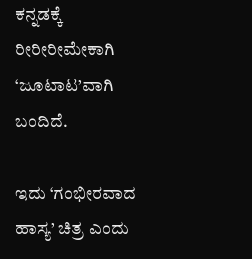ಕನ್ನಡಕ್ಕೆ ರೀರೀರೀಮೇಕಾಗಿ ‘ಜೂಟಾಟ’ವಾಗಿ ಬಂದಿದೆ.

ಇದು ‘ಗಂಭೀರವಾದ ಹಾಸ್ಯ’ ಚಿತ್ರ ಎಂದು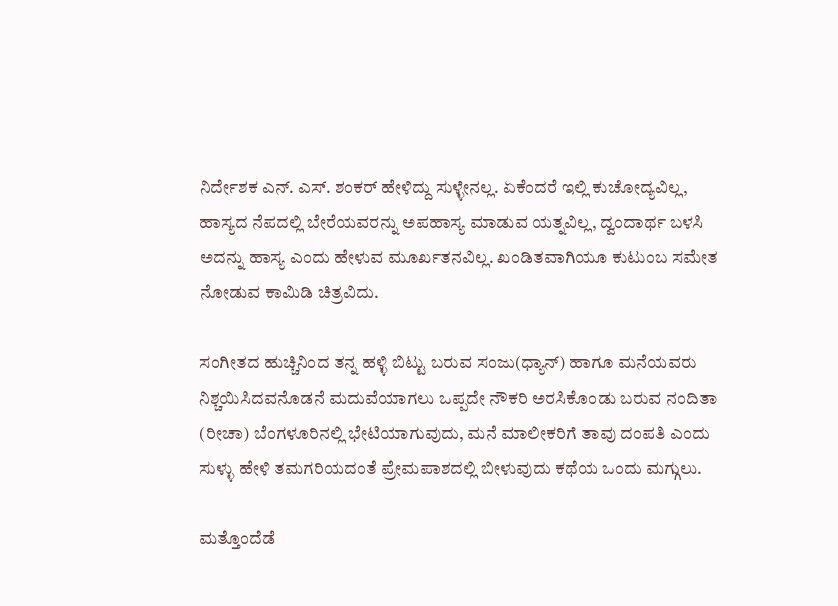ನಿರ್ದೇಶಕ ಎನ್‌. ಎಸ್‌. ಶಂಕರ್‌ ಹೇಳಿದ್ದು ಸುಳ್ಳೇನಲ್ಲ. ಏಕೆಂದರೆ ಇಲ್ಲಿ ಕುಚೋದ್ಯವಿಲ್ಲ, ಹಾಸ್ಯದ ನೆಪದಲ್ಲಿ ಬೇರೆಯವರನ್ನು ಅಪಹಾಸ್ಯ ಮಾಡುವ ಯತ್ನವಿಲ್ಲ, ದ್ವಂದಾರ್ಥ ಬಳಸಿ ಅದನ್ನು ಹಾಸ್ಯ ಎಂದು ಹೇಳುವ ಮೂರ್ಖತನವಿಲ್ಲ. ಖಂಡಿತವಾಗಿಯೂ ಕುಟುಂಬ ಸಮೇತ ನೋಡುವ ಕಾಮಿಡಿ ಚಿತ್ರವಿದು.

ಸಂಗೀತದ ಹುಚ್ಚಿನಿಂದ ತನ್ನ ಹಳ್ಳಿ ಬಿಟ್ಟು ಬರುವ ಸಂಜು(ಧ್ಯಾನ್‌) ಹಾಗೂ ಮನೆಯವರು ನಿಶ್ಚಯಿಸಿದವನೊಡನೆ ಮದುವೆಯಾಗಲು ಒಪ್ಪದೇ ನೌಕರಿ ಅರಸಿಕೊಂಡು ಬರುವ ನಂದಿತಾ (ರೀಚಾ) ಬೆಂಗಳೂರಿನಲ್ಲಿ ಭೇಟಿಯಾಗುವುದು, ಮನೆ ಮಾಲೀಕರಿಗೆ ತಾವು ದಂಪತಿ ಎಂದು ಸುಳ್ಳು ಹೇಳಿ ತಮಗರಿಯದಂತೆ ಪ್ರೇಮಪಾಶದಲ್ಲಿ ಬೀಳುವುದು ಕಥೆಯ ಒಂದು ಮಗ್ಗುಲು.

ಮತ್ತೊಂದೆಡೆ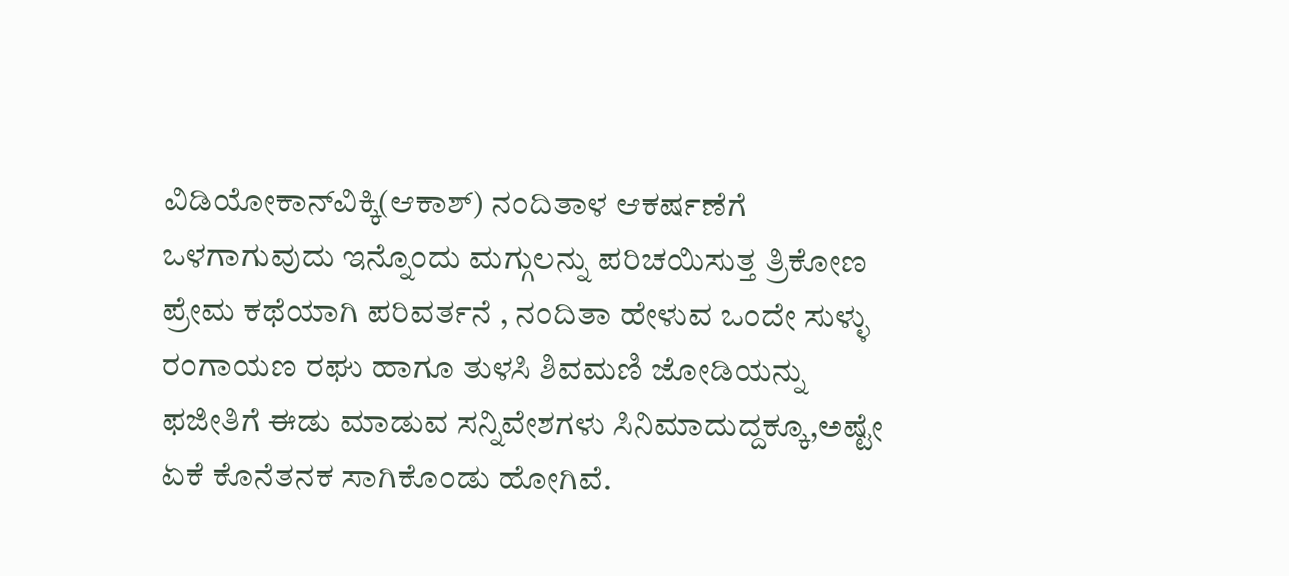ವಿಡಿಯೋಕಾನ್‌ವಿಕ್ಕಿ(ಆಕಾಶ್‌) ನಂದಿತಾಳ ಆಕರ್ಷಣೆಗೆ ಒಳಗಾಗುವುದು ಇನ್ನೊಂದು ಮಗ್ಗುಲನ್ನು ಪರಿಚಯಿಸುತ್ತ ತ್ರಿಕೋಣ ಪ್ರೇಮ ಕಥೆಯಾಗಿ ಪರಿವರ್ತನೆ , ನಂದಿತಾ ಹೇಳುವ ಒಂದೇ ಸುಳ್ಳು ರಂಗಾಯಣ ರಘು ಹಾಗೂ ತುಳಸಿ ಶಿವಮಣಿ ಜೋಡಿಯನ್ನು ಫಜೀತಿಗೆ ಈಡು ಮಾಡುವ ಸನ್ನಿವೇಶಗಳು ಸಿನಿಮಾದುದ್ದಕ್ಕೂ,ಅಷ್ಟೇ ಏಕೆ ಕೊನೆತನಕ ಸಾಗಿಕೊಂಡು ಹೋಗಿವೆ.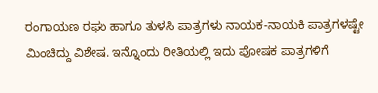ರಂಗಾಯಣ ರಘು ಹಾಗೂ ತುಳಸಿ ಪಾತ್ರಗಳು ನಾಯಕ-ನಾಯಕಿ ಪಾತ್ರಗಳಷ್ಟೇ ಮಿಂಚಿದ್ದು ವಿಶೇಷ. ಇನ್ನೊಂದು ರೀತಿಯಲ್ಲಿ ಇದು ಪೋಷಕ ಪಾತ್ರಗಳಿಗೆ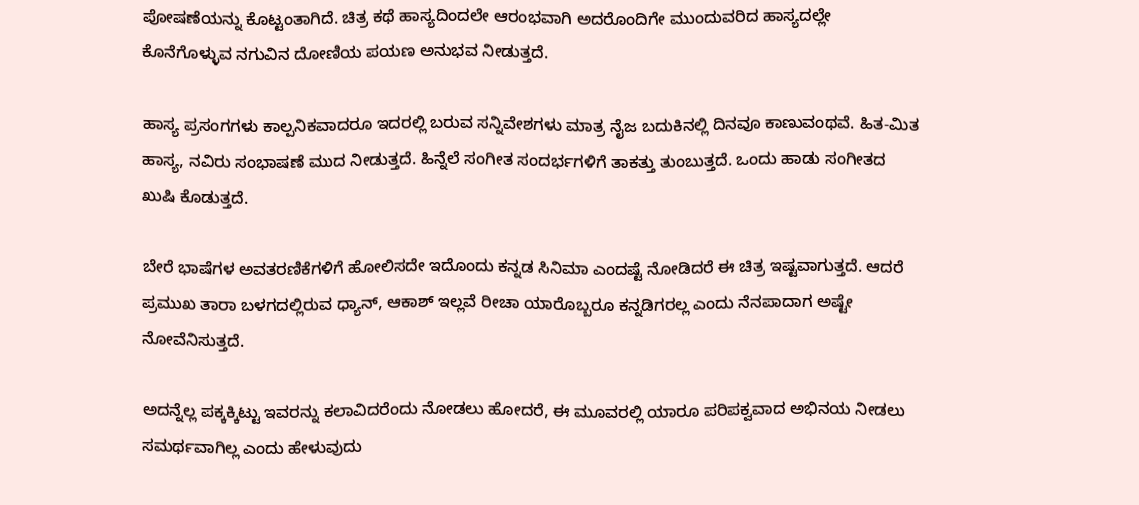ಪೋಷಣೆಯನ್ನು ಕೊಟ್ಟಂತಾಗಿದೆ. ಚಿತ್ರ ಕಥೆ ಹಾಸ್ಯದಿಂದಲೇ ಆರಂಭವಾಗಿ ಅದರೊಂದಿಗೇ ಮುಂದುವರಿದ ಹಾಸ್ಯದಲ್ಲೇ ಕೊನೆಗೊಳ್ಳುವ ನಗುವಿನ ದೋಣಿಯ ಪಯಣ ಅನುಭವ ನೀಡುತ್ತದೆ.

ಹಾಸ್ಯ ಪ್ರಸಂಗಗಳು ಕಾಲ್ಪನಿಕವಾದರೂ ಇದರಲ್ಲಿ ಬರುವ ಸನ್ನಿವೇಶಗಳು ಮಾತ್ರ ನೈಜ ಬದುಕಿನಲ್ಲಿ ದಿನವೂ ಕಾಣುವಂಥವೆ. ಹಿತ-ಮಿತ ಹಾಸ್ಯ, ನವಿರು ಸಂಭಾಷಣೆ ಮುದ ನೀಡುತ್ತದೆ. ಹಿನ್ನೆಲೆ ಸಂಗೀತ ಸಂದರ್ಭಗಳಿಗೆ ತಾಕತ್ತು ತುಂಬುತ್ತದೆ. ಒಂದು ಹಾಡು ಸಂಗೀತದ ಖುಷಿ ಕೊಡುತ್ತದೆ.

ಬೇರೆ ಭಾಷೆಗಳ ಅವತರಣಿಕೆಗಳಿಗೆ ಹೋಲಿಸದೇ ಇದೊಂದು ಕನ್ನಡ ಸಿನಿಮಾ ಎಂದಷ್ಟೆ ನೋಡಿದರೆ ಈ ಚಿತ್ರ ಇಷ್ಟವಾಗುತ್ತದೆ. ಆದರೆ ಪ್ರಮುಖ ತಾರಾ ಬಳಗದಲ್ಲಿರುವ ಧ್ಯಾನ್‌, ಆಕಾಶ್‌ ಇಲ್ಲವೆ ರೀಚಾ ಯಾರೊಬ್ಬರೂ ಕನ್ನಡಿಗರಲ್ಲ ಎಂದು ನೆನಪಾದಾಗ ಅಷ್ಟೇ ನೋವೆನಿಸುತ್ತದೆ.

ಅದನ್ನೆಲ್ಲ ಪಕ್ಕಕ್ಕಿಟ್ಟು ಇವರನ್ನು ಕಲಾವಿದರೆಂದು ನೋಡಲು ಹೋದರೆ, ಈ ಮೂವರಲ್ಲಿ ಯಾರೂ ಪರಿಪಕ್ವವಾದ ಅಭಿನಯ ನೀಡಲು ಸಮರ್ಥವಾಗಿಲ್ಲ ಎಂದು ಹೇಳುವುದು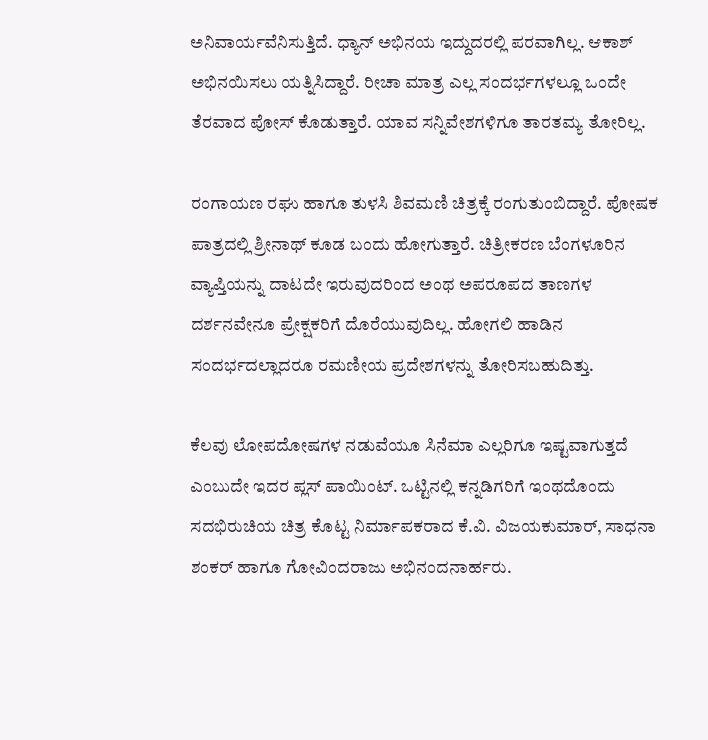ಅನಿವಾರ್ಯವೆನಿಸುತ್ತಿದೆ. ಧ್ಯಾನ್‌ ಅಭಿನಯ ಇದ್ದುದರಲ್ಲಿ ಪರವಾಗಿಲ್ಲ. ಆಕಾಶ್‌ ಅಭಿನಯಿಸಲು ಯತ್ನಿಸಿದ್ದಾರೆ. ರೀಚಾ ಮಾತ್ರ ಎಲ್ಲ ಸಂದರ್ಭಗಳಲ್ಲೂ ಒಂದೇ ತೆರವಾದ ಪೋಸ್‌ ಕೊಡುತ್ತಾರೆ. ಯಾವ ಸನ್ನಿವೇಶಗಳಿಗೂ ತಾರತಮ್ಯ ತೋರಿಲ್ಲ.

ರಂಗಾಯಣ ರಘು ಹಾಗೂ ತುಳಸಿ ಶಿವಮಣಿ ಚಿತ್ರಕ್ಕೆ ರಂಗುತುಂಬಿದ್ದಾರೆ. ಪೋಷಕ ಪಾತ್ರದಲ್ಲಿ ಶ್ರೀನಾಥ್‌ ಕೂಡ ಬಂದು ಹೋಗುತ್ತಾರೆ. ಚಿತ್ರೀಕರಣ ಬೆಂಗಳೂರಿನ ವ್ಯಾಪ್ತಿಯನ್ನು ದಾಟದೇ ಇರುವುದರಿಂದ ಅಂಥ ಅಪರೂಪದ ತಾಣಗಳ ದರ್ಶನವೇನೂ ಪ್ರೇಕ್ಷಕರಿಗೆ ದೊರೆಯುವುದಿಲ್ಲ. ಹೋಗಲಿ ಹಾಡಿನ ಸಂದರ್ಭದಲ್ಲಾದರೂ ರಮಣೀಯ ಪ್ರದೇಶಗಳನ್ನು ತೋರಿಸಬಹುದಿತ್ತು.

ಕೆಲವು ಲೋಪದೋಷಗಳ ನಡುವೆಯೂ ಸಿನೆಮಾ ಎಲ್ಲರಿಗೂ ಇಷ್ಟವಾಗುತ್ತದೆ ಎಂಬುದೇ ಇದರ ಪ್ಲಸ್‌ ಪಾಯಿಂಟ್‌. ಒಟ್ಟಿನಲ್ಲಿ ಕನ್ನಡಿಗರಿಗೆ ಇಂಥದೊಂದು ಸದಭಿರುಚಿಯ ಚಿತ್ರ ಕೊಟ್ಟ ನಿರ್ಮಾಪಕರಾದ ಕೆ.ವಿ. ವಿಜಯಕುಮಾರ್‌, ಸಾಧನಾ ಶಂಕರ್‌ ಹಾಗೂ ಗೋವಿಂದರಾಜು ಅಭಿನಂದನಾರ್ಹರು.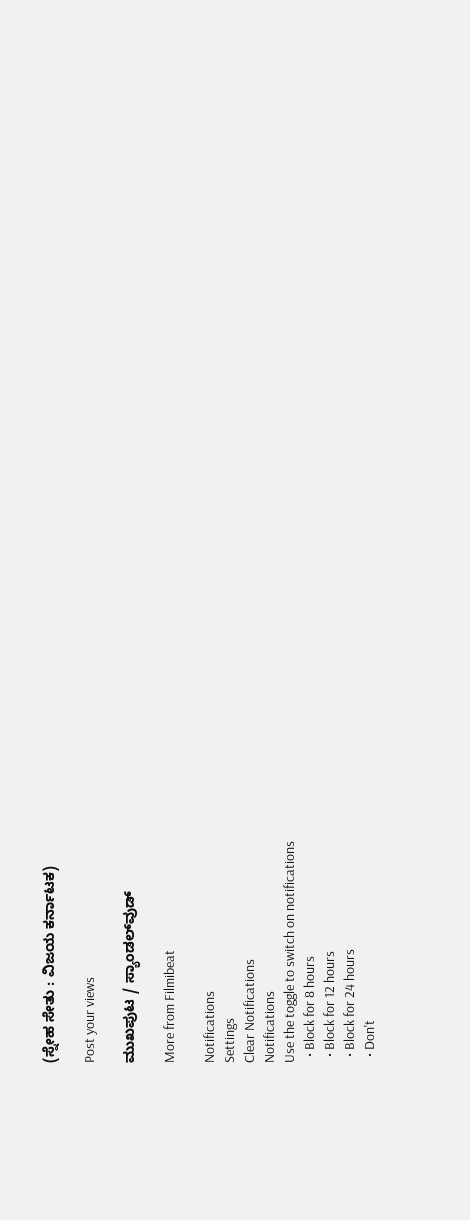(ಸ್ನೇಹ ಸೇತು : ವಿಜಯ ಕರ್ನಾಟಕ)

Post your views

ಮುಖಪುಟ / ಸ್ಯಾಂಡಲ್‌ವುಡ್‌

More from Filmibeat

Notifications
Settings
Clear Notifications
Notifications
Use the toggle to switch on notifications
  • Block for 8 hours
  • Block for 12 hours
  • Block for 24 hours
  • Don't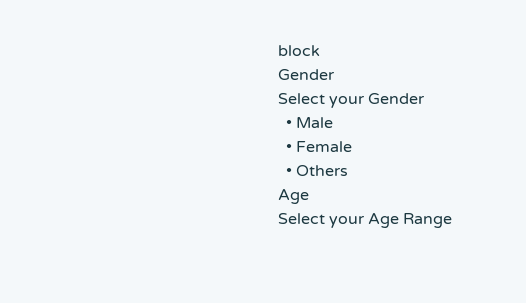block
Gender
Select your Gender
  • Male
  • Female
  • Others
Age
Select your Age Range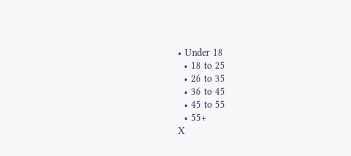• Under 18
  • 18 to 25
  • 26 to 35
  • 36 to 45
  • 45 to 55
  • 55+
X